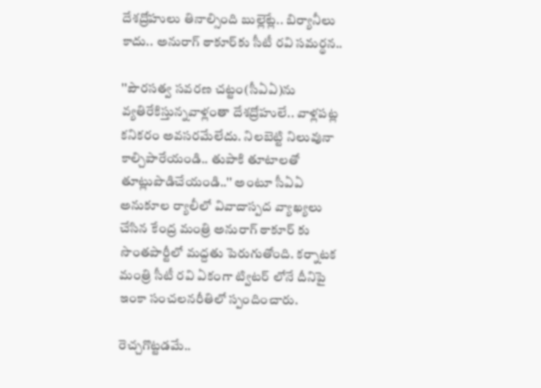దేశద్రోహులు తినాల్సింది బుల్లెట్లే.. బిర్యానీలు కాదు.. అనురాగ్ ఠాకూర్‌కు సీటీ రవి సమర్థన..

''పౌరసత్వ సవరణ చట్టం(సీఏఏ)ను వ్యతిరేకిస్తున్నవాళ్లంతా దేశద్రోహులే.. వాళ్లపట్ల కనికరం అవసరమేలేదు. నిలబెట్టి నిలువునా కాల్చిపారేయండి.. తుపాకి తూటాలతో తూట్లుపొడిచేయండి..'' అంటూ సీఏఏ అనుకూల ర్యాలీలో వివాదాస్పద వ్యాఖ్యలు చేసిన కేంద్ర మంత్రి అనురాగ్ ఠాకూర్ కు సొంతపార్టీలో మద్దతు పెరుగుతోంది. కర్నాటక మంత్రి సీటీ రవి ఏకంగా ట్విటర్ లోనే దీనిపై ఇంకా సంచలనరీతిలో స్పందించారు.

రెచ్చగొట్టడమే..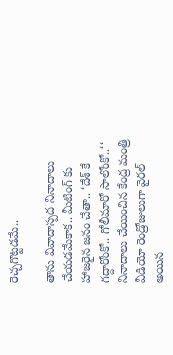రెచ్చగొట్టడమే..

తాను వివాదాస్పద నినాదాలు చేయడమేకాక.. మీటింగ్ కు హాజరైన జనం చేతా.. ‘దేశ్ కే గద్దారోంకో.. గోలీమారో సాలోంకో..‘‘ నినాదాలు చేయించిన కేంద్ర మంత్రి వీడియో రెండ్రోజులుగా వైరల్ అయిన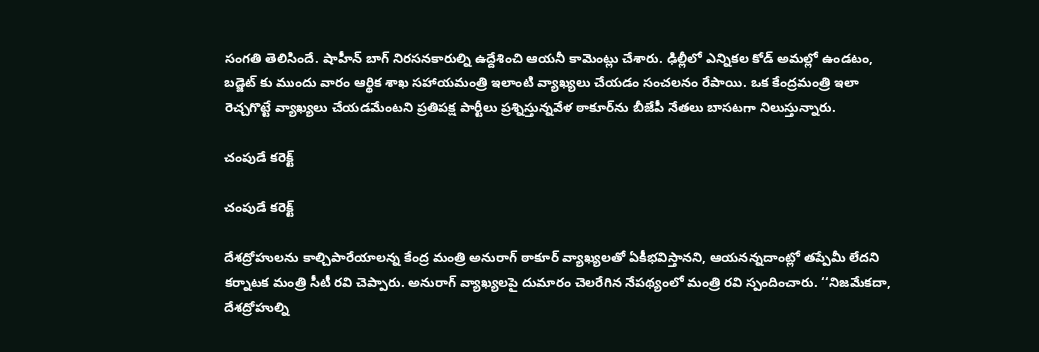సంగతి తెలిసిందే. షాహీన్ బాగ్ నిరసనకారుల్ని ఉద్దేశించి ఆయనీ కామెంట్లు చేశారు. ఢిల్లీలో ఎన్నికల కోడ్ అమల్లో ఉండటం, బడ్జెట్ కు ముందు వారం ఆర్థిక శాఖ సహాయమంత్రి ఇలాంటి వ్యాఖ్యలు చేయడం సంచలనం రేపాయి. ఒక కేంద్రమంత్రి ఇలా రెచ్చగొట్టే వ్యాఖ్యలు చేయడమేంటని ప్రతిపక్ష పార్టీలు ప్రశ్నిస్తున్నవేళ ఠాకూర్‌ను బీజేపీ నేతలు బాసటగా నిలుస్తున్నారు.

చంపుడే కరెక్ట్

చంపుడే కరెక్ట్

దేశద్రోహులను కాల్చిపారేయాలన్న కేంద్ర మంత్రి అనురాగ్ ఠాకూర్ వ్యాఖ్యలతో ఏకీభవిస్తానని, ఆయనన్నదాంట్లో తప్పేమీ లేదని కర్నాటక మంత్రి సీటీ రవి చెప్పారు. అనురాగ్ వ్యాఖ్యలపై దుమారం చెలరేగిన నేపథ్యంలో మంత్రి రవి స్పందించారు. ‘‘నిజమేకదా, దేశద్రోహుల్ని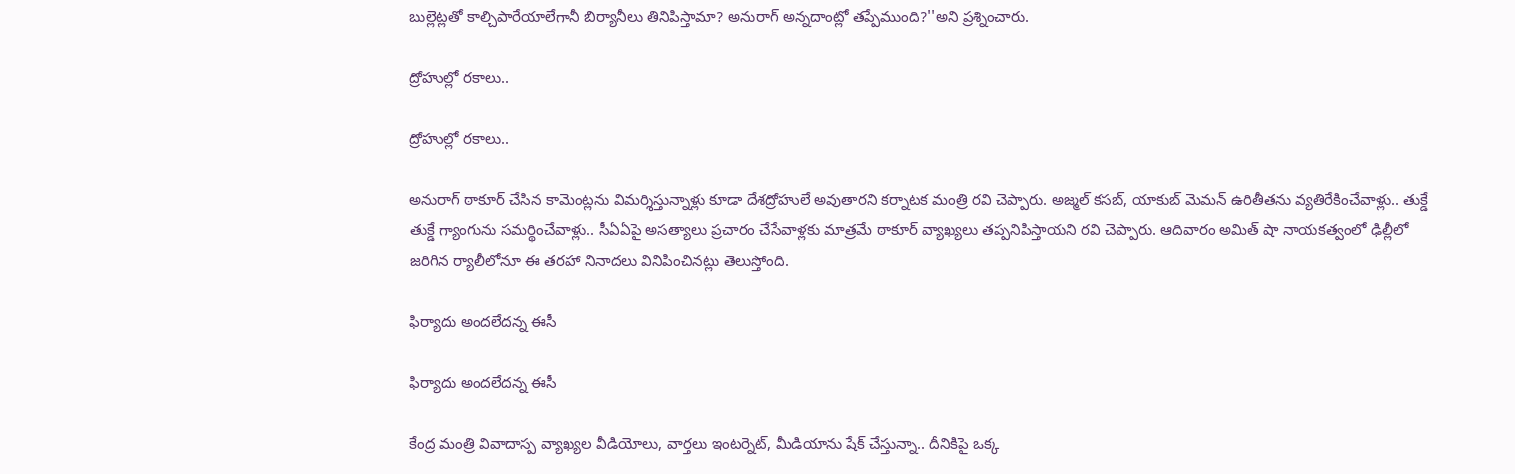బుల్లెట్లతో కాల్చిపారేయాలేగానీ బిర్యానీలు తినిపిస్తామా? అనురాగ్ అన్నదాంట్లో తప్పేముంది?''అని ప్రశ్నించారు.

ద్రోహుల్లో రకాలు..

ద్రోహుల్లో రకాలు..

అనురాగ్ ఠాకూర్ చేసిన కామెంట్లను విమర్శిస్తున్నాళ్లు కూడా దేశద్రోహులే అవుతారని కర్నాటక మంత్రి రవి చెప్పారు. అజ్మల్ కసబ్, యాకుబ్ మెమన్ ఉరితీతను వ్యతిరేకించేవాళ్లు.. తుక్డే తుక్డే గ్యాంగును సమర్థించేవాళ్లు.. సీఏఏపై అసత్యాలు ప్రచారం చేసేవాళ్లకు మాత్రమే ఠాకూర్ వ్యాఖ్యలు తప్పనిపిస్తాయని రవి చెప్పారు. ఆదివారం అమిత్ షా నాయకత్వంలో ఢిల్లీలో జరిగిన ర్యాలీలోనూ ఈ తరహా నినాదలు వినిపించినట్లు తెలుస్తోంది.

ఫిర్యాదు అందలేదన్న ఈసీ

ఫిర్యాదు అందలేదన్న ఈసీ

కేంద్ర మంత్రి వివాదాస్ప వ్యాఖ్యల వీడియోలు, వార్తలు ఇంటర్నెట్, మీడియాను షేక్ చేస్తున్నా.. దీనికిపై ఒక్క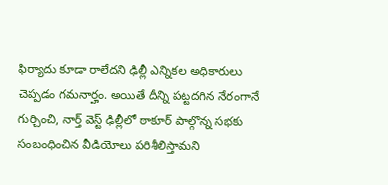ఫిర్యాదు కూడా రాలేదని ఢిల్లీ ఎన్నికల అధికారులు చెప్పడం గమనార్హం. అయితే దీన్ని పట్టదగిన నేరంగానే గుర్చించి, నార్త్ వెస్ట్ ఢిల్లీలో ఠాకూర్ పాల్గొన్న సభకు సంబంధించిన వీడియోలు పరిశీలిస్తామని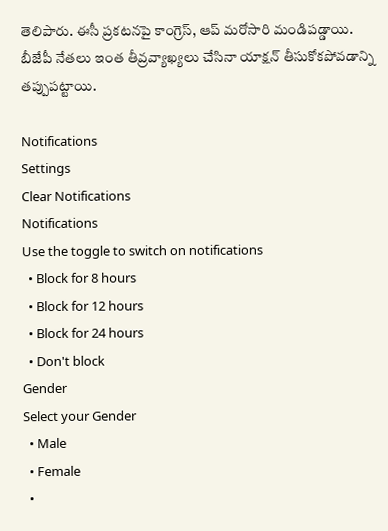తెలిపారు. ఈసీ ప్రకటనపై కాంగ్రెస్, ఆప్ మరోసారి మండిపడ్డాయి. బీజేపీ నేతలు ఇంత తీవ్రవ్యాఖ్యలు చేసినా యాక్షన్ తీసుకోకపోవడాన్ని తప్పుపట్టాయి.

Notifications
Settings
Clear Notifications
Notifications
Use the toggle to switch on notifications
  • Block for 8 hours
  • Block for 12 hours
  • Block for 24 hours
  • Don't block
Gender
Select your Gender
  • Male
  • Female
  •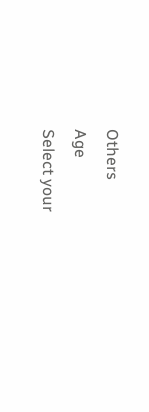Others
Age
Select your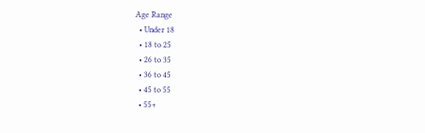Age Range
  • Under 18
  • 18 to 25
  • 26 to 35
  • 36 to 45
  • 45 to 55
  • 55+